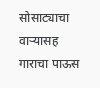सोसाट्याचा वाऱ्यासह गाराचा पाऊस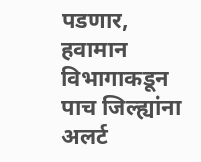पडणार, हवामान विभागाकडून पाच जिल्ह्यांना अलर्ट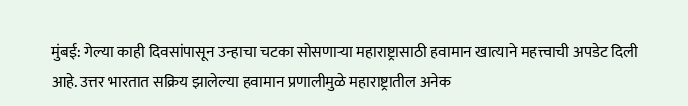मुंबई: गेल्या काही दिवसांपासून उन्हाचा चटका सोसणाऱ्या महाराष्ट्रासाठी हवामान खात्याने महत्त्वाची अपडेट दिली आहे. उत्तर भारतात सक्रिय झालेल्या हवामान प्रणालीमुळे महाराष्ट्रातील अनेक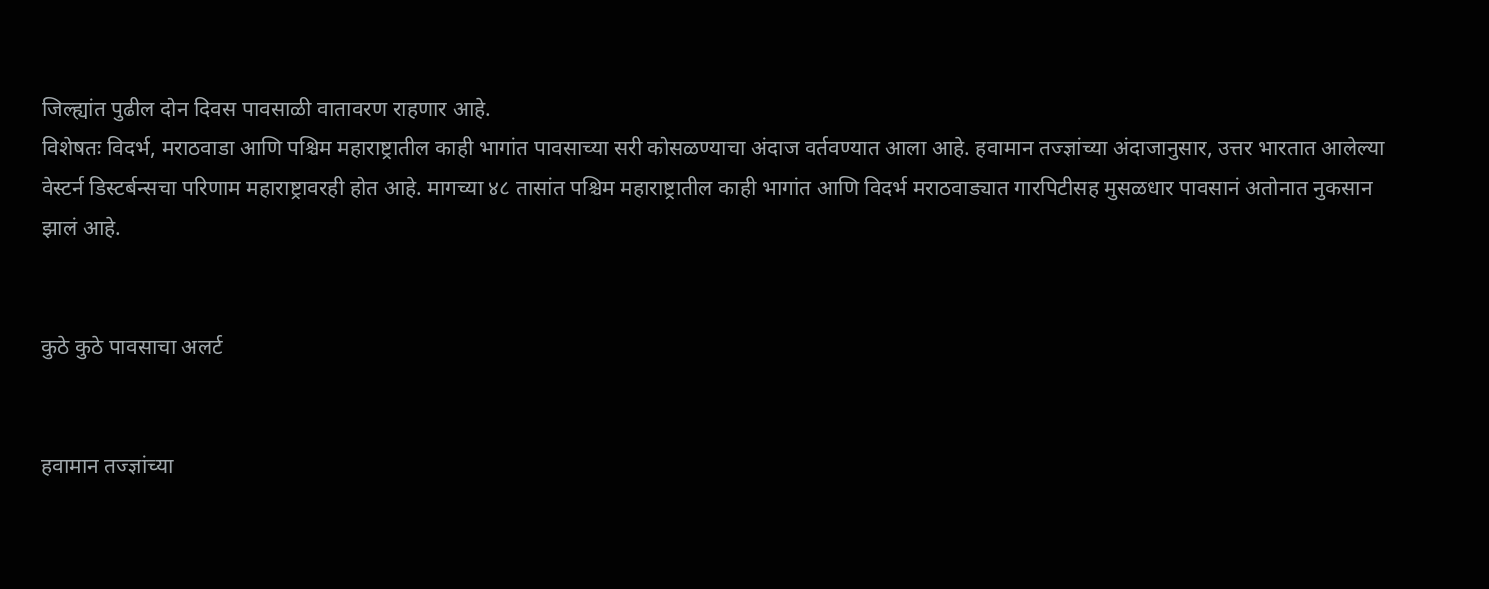जिल्ह्यांत पुढील दोन दिवस पावसाळी वातावरण राहणार आहे.
विशेषतः विदर्भ, मराठवाडा आणि पश्चिम महाराष्ट्रातील काही भागांत पावसाच्या सरी कोसळण्याचा अंदाज वर्तवण्यात आला आहे. हवामान तज्ज्ञांच्या अंदाजानुसार, उत्तर भारतात आलेल्या वेस्टर्न डिस्टर्बन्सचा परिणाम महाराष्ट्रावरही होत आहे. मागच्या ४८ तासांत पश्चिम महाराष्ट्रातील काही भागांत आणि विदर्भ मराठवाड्यात गारपिटीसह मुसळधार पावसानं अतोनात नुकसान झालं आहे.


कुठे कुठे पावसाचा अलर्ट


हवामान तज्ज्ञांच्या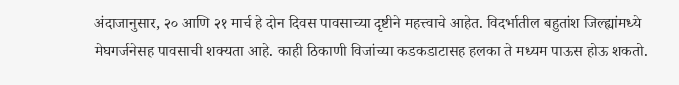अंदाजानुसार, २० आणि २१ मार्च हे दोन दिवस पावसाच्या दृष्टीने महत्त्वाचे आहेत. विदर्भातील बहुतांश जिल्ह्यांमध्ये मेघगर्जनेसह पावसाची शक्यता आहे. काही ठिकाणी विजांच्या कडकडाटासह हलका ते मध्यम पाऊस होऊ शकतो.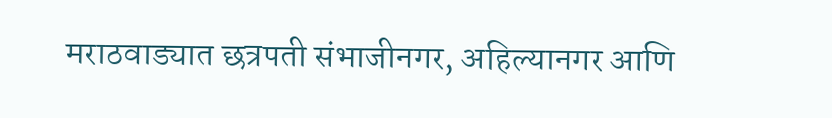मराठवाड्यात छत्रपती संभाजीनगर, अहिल्यानगर आणि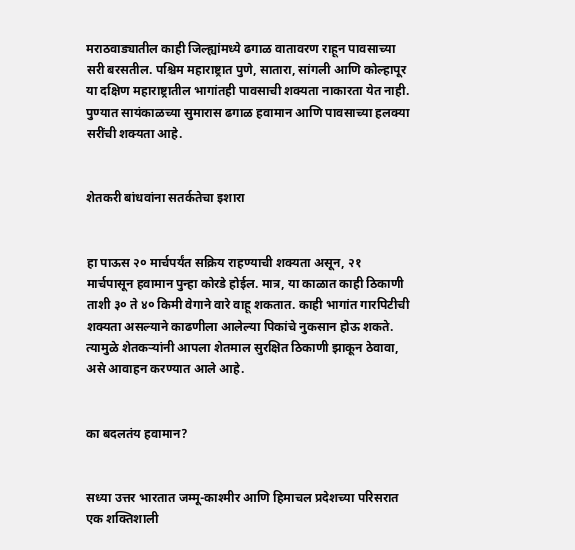मराठवाड्यातील काही जिल्ह्यांमध्ये ढगाळ वातावरण राहून पावसाच्या सरी बरसतील. पश्चिम महाराष्ट्रात पुणे, सातारा, सांगली आणि कोल्हापूर या दक्षिण महाराष्ट्रातील भागांतही पावसाची शक्यता नाकारता येत नाही. पुण्यात सायंकाळच्या सुमारास ढगाळ हवामान आणि पावसाच्या हलक्या सरींची शक्यता आहे.


शेतकरी बांधवांना सतर्कतेचा इशारा


हा पाऊस २० मार्चपर्यंत सक्रिय राहण्याची शक्यता असून, २१ मार्चपासून हवामान पुन्हा कोरडे होईल. मात्र, या काळात काही ठिकाणी ताशी ३० ते ४० किमी वेगाने वारे वाहू शकतात. काही भागांत गारपिटीची शक्यता असल्याने काढणीला आलेल्या पिकांचे नुकसान होऊ शकते. त्यामुळे शेतकऱ्यांनी आपला शेतमाल सुरक्षित ठिकाणी झाकून ठेवावा, असे आवाहन करण्यात आले आहे.


का बदलतंय हवामान?


सध्या उत्तर भारतात जम्मू-काश्मीर आणि हिमाचल प्रदेशच्या परिसरात एक शक्तिशाली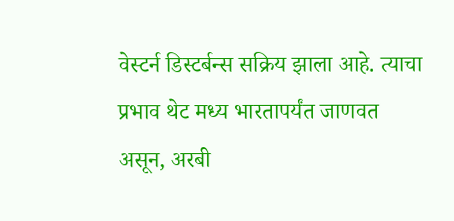वेस्टर्न डिस्टर्बन्स सक्रिय झाला आहे. त्याचा प्रभाव थेट मध्य भारतापर्यंत जाणवत असून, अरबी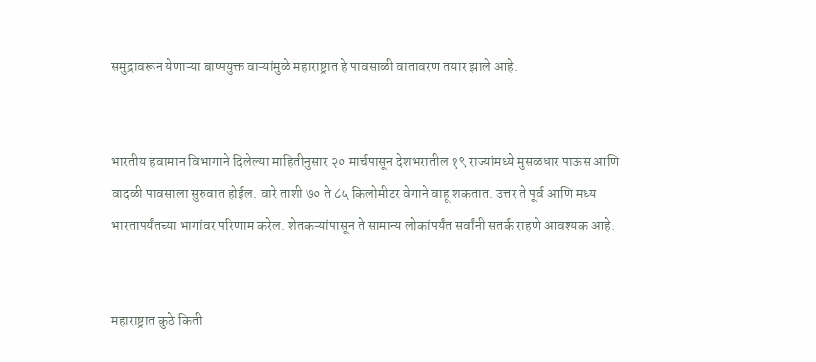समुद्रावरून येणाऱ्या बाष्पयुक्त वाऱ्यांमुळे महाराष्ट्रात हे पावसाळी वातावरण तयार झाले आहे.


भारतीय हवामान विभागाने दिलेल्या माहितीनुसार २० मार्चपासून देशभरातील १९ राज्यांमध्ये मुसळधार पाऊस आणि वादळी पावसाला सुरुवात होईल. वारे ताशी ७० ते ८५ किलोमीटर वेगाने वाहू शकतात. उत्तर ते पूर्व आणि मध्य भारतापर्यंतच्या भागांवर परिणाम करेल. शेतकऱ्यांपासून ते सामान्य लोकांपर्यंत सर्वांनी सतर्क राहणे आवश्यक आहे.


महाराष्ट्रात कुठे किती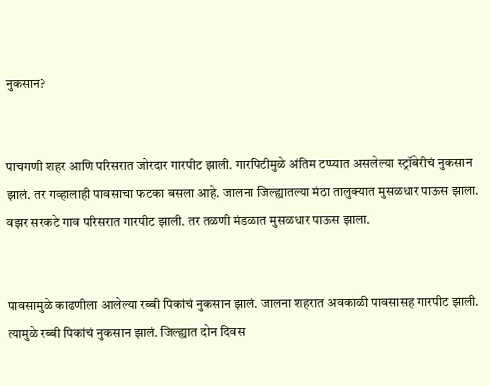नुकसान?


पाचगणी शहर आणि परिसरात जोरदार गारपीट झाली. गारपिटीमुळे अंतिम टप्प्यात असलेल्या स्ट्रॉबेरीचं नुकसान झालं. तर गव्हालाही पावसाचा फटका बसला आहे. जालना जिल्ह्यातल्या मंठा तालुक्यात मुसळधार पाऊस झाला. वझर सरकटे गाव परिसरात गारपीट झाली. तर तळणी मंडळात मुसळधार पाऊस झाला.


पावसामुळे काढणीला आलेल्या रब्बी पिकांचं नुकसान झालं. जालना शहरात अवकाळी पावसासह गारपीट झाली. त्यामुळे रब्बी पिकांचं नुकसान झालं. जिल्ह्यात दोन दिवस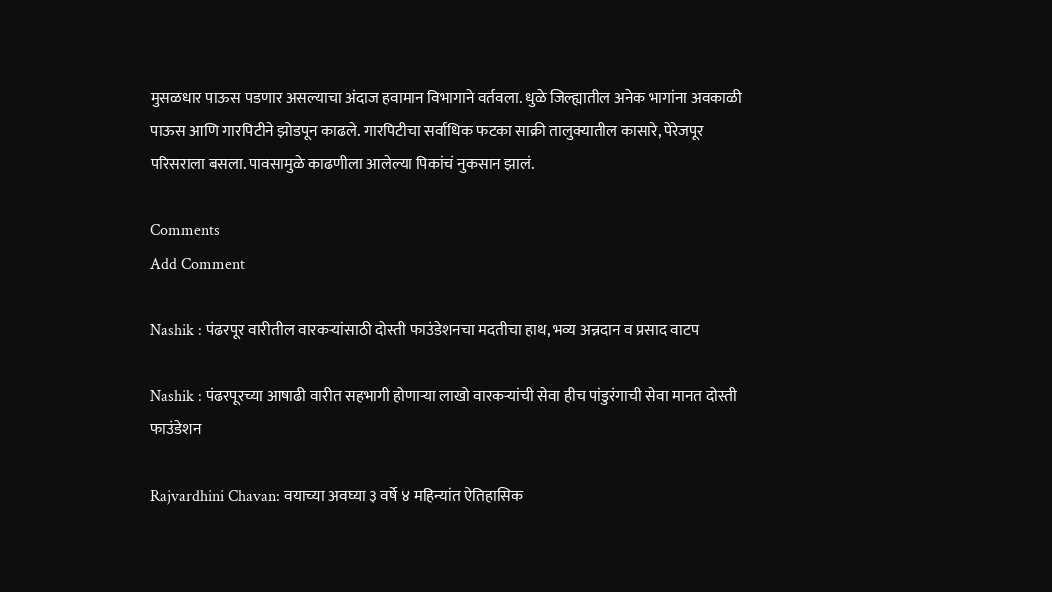मुसळधार पाऊस पडणार असल्याचा अंदाज हवामान विभागाने वर्तवला. धुळे जिल्ह्यातील अनेक भागांना अवकाळी पाऊस आणि गारपिटीने झोडपून काढले. गारपिटीचा सर्वाधिक फटका साक्री तालुक्यातील कासारे, पेरेजपूर परिसराला बसला. पावसामुळे काढणीला आलेल्या पिकांचं नुकसान झालं.

Comments
Add Comment

Nashik : पंढरपूर वारीतील वारकऱ्यांसाठी दोस्ती फाउंडेशनचा मदतीचा हाथ, भव्य अन्नदान व प्रसाद वाटप

Nashik : पंढरपूरच्या आषाढी वारीत सहभागी होणाऱ्या लाखो वारकऱ्यांची सेवा हीच पांडुरंगाची सेवा मानत दोस्ती फाउंडेशन

Rajvardhini Chavan: वयाच्या अवघ्या ३ वर्षे ४ महिन्यांत ऐतिहासिक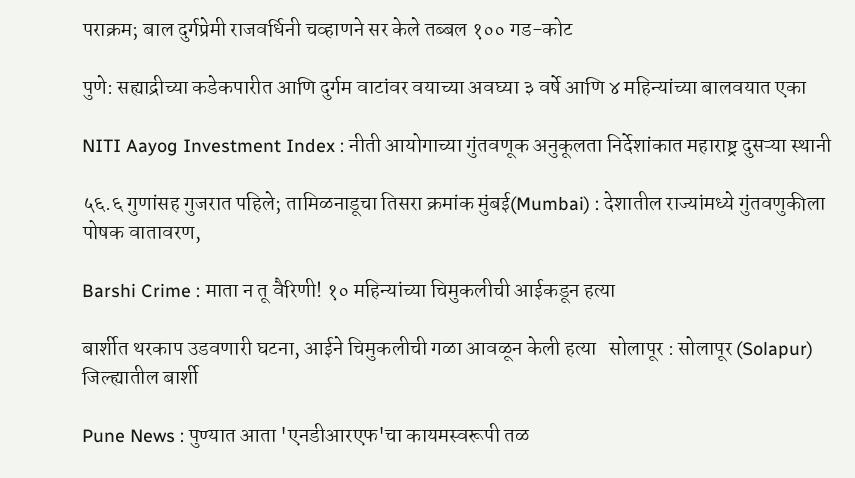पराक्रम; बाल दुर्गप्रेमी राजवर्धिनी चव्हाणने सर केले तब्बल १०० गड-कोट

पुणे: सह्याद्रीच्या कडेकपारीत आणि दुर्गम वाटांवर वयाच्या अवघ्या ३ वर्षे आणि ४ महिन्यांच्या बालवयात एका

NITI Aayog Investment Index : नीती आयोगाच्या गुंतवणूक अनुकूलता निर्देशांकात महाराष्ट्र दुसऱ्या स्थानी

५६.६ गुणांसह गुजरात पहिले; तामिळनाडूचा तिसरा क्रमांक मुंबई(Mumbai) : देशातील राज्यांमध्ये गुंतवणुकीला पोषक वातावरण,

Barshi Crime : माता न तू वैरिणी! १० महिन्यांच्या चिमुकलीची आईकडून हत्या

बार्शीत थरकाप उडवणारी घटना, आईने चिमुकलीची गळा आवळून केली हत्या   सोलापूर : सोलापूर (Solapur) जिल्ह्यातील बार्शी

Pune News : पुण्यात आता 'एनडीआरएफ'चा कायमस्वरूपी तळ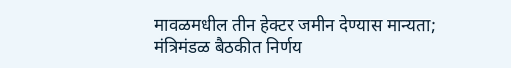मावळमधील तीन हेक्टर जमीन देण्यास मान्यता; मंत्रिमंडळ बैठकीत निर्णय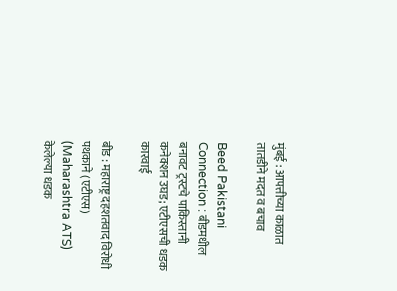मुंबई : आपत्तीच्या काळात तातडीने मदत व बचाव

Beed Pakistani Connection : बीडमधील बनावट ट्रस्टचे पाकिस्तानी कनेक्शन उघड; एटीएसची धडक कारवाई

बीड : महाराष्ट्र दहशतवाद विरोधी पथकाने (एटीएस) (Maharashtra ATS) केलेल्या धडक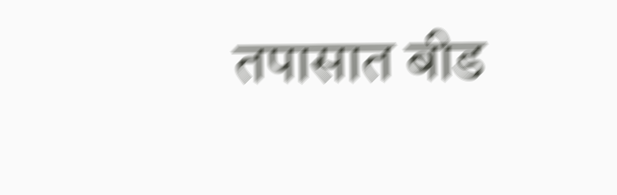तपासात बीड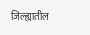जिल्ह्यातील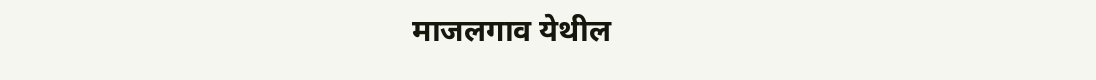माजलगाव येथील